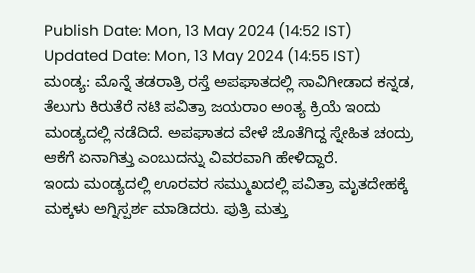Publish Date: Mon, 13 May 2024 (14:52 IST)
Updated Date: Mon, 13 May 2024 (14:55 IST)
ಮಂಡ್ಯ: ಮೊನ್ನೆ ತಡರಾತ್ರಿ ರಸ್ತೆ ಅಪಘಾತದಲ್ಲಿ ಸಾವಿಗೀಡಾದ ಕನ್ನಡ, ತೆಲುಗು ಕಿರುತೆರೆ ನಟಿ ಪವಿತ್ರಾ ಜಯರಾಂ ಅಂತ್ಯ ಕ್ರಿಯೆ ಇಂದು ಮಂಡ್ಯದಲ್ಲಿ ನಡೆದಿದೆ. ಅಪಘಾತದ ವೇಳೆ ಜೊತೆಗಿದ್ದ ಸ್ನೇಹಿತ ಚಂದ್ರು ಆಕೆಗೆ ಏನಾಗಿತ್ತು ಎಂಬುದನ್ನು ವಿವರವಾಗಿ ಹೇಳಿದ್ದಾರೆ.
ಇಂದು ಮಂಡ್ಯದಲ್ಲಿ ಊರವರ ಸಮ್ಮುಖದಲ್ಲಿ ಪವಿತ್ರಾ ಮೃತದೇಹಕ್ಕೆ ಮಕ್ಕಳು ಅಗ್ನಿಸ್ಪರ್ಶ ಮಾಡಿದರು. ಪುತ್ರಿ ಮತ್ತು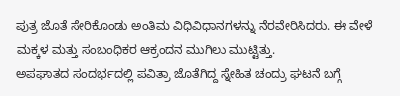ಪುತ್ರ ಜೊತೆ ಸೇರಿಕೊಂಡು ಅಂತಿಮ ವಿಧಿವಿಧಾನಗಳನ್ನು ನೆರವೇರಿಸಿದರು. ಈ ವೇಳೆ ಮಕ್ಕಳ ಮತ್ತು ಸಂಬಂಧಿಕರ ಆಕ್ರಂದನ ಮುಗಿಲು ಮುಟ್ಟಿತ್ತು.
ಅಪಘಾತದ ಸಂದರ್ಭದಲ್ಲಿ ಪವಿತ್ರಾ ಜೊತೆಗಿದ್ದ ಸ್ನೇಹಿತ ಚಂದ್ರು ಘಟನೆ ಬಗ್ಗೆ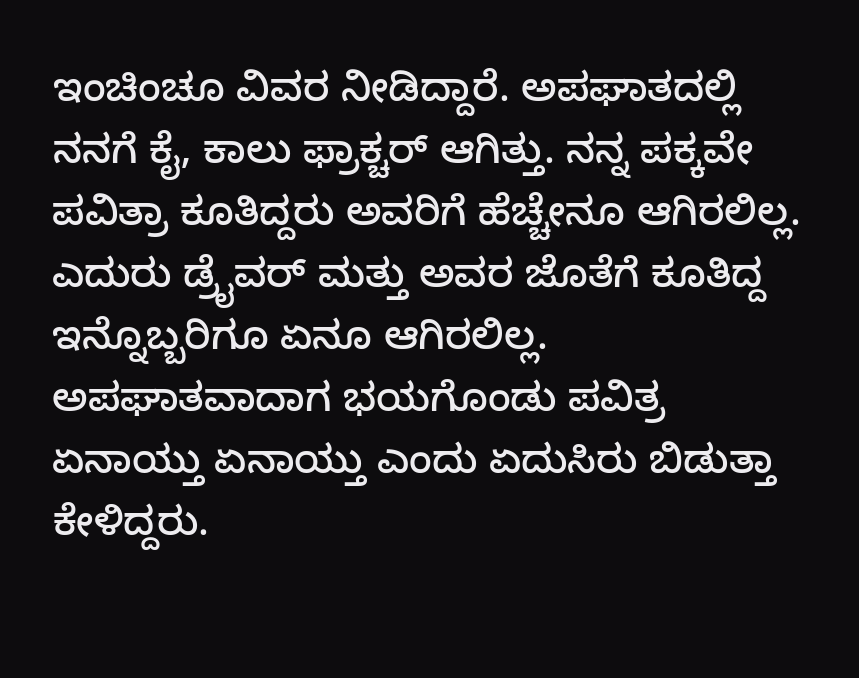ಇಂಚಿಂಚೂ ವಿವರ ನೀಡಿದ್ದಾರೆ. ಅಪಘಾತದಲ್ಲಿ ನನಗೆ ಕೈ, ಕಾಲು ಫ್ರಾಕ್ಚರ್ ಆಗಿತ್ತು. ನನ್ನ ಪಕ್ಕವೇ ಪವಿತ್ರಾ ಕೂತಿದ್ದರು ಅವರಿಗೆ ಹೆಚ್ಚೇನೂ ಆಗಿರಲಿಲ್ಲ. ಎದುರು ಡ್ರೈವರ್ ಮತ್ತು ಅವರ ಜೊತೆಗೆ ಕೂತಿದ್ದ ಇನ್ನೊಬ್ಬರಿಗೂ ಏನೂ ಆಗಿರಲಿಲ್ಲ. ಅಪಘಾತವಾದಾಗ ಭಯಗೊಂಡು ಪವಿತ್ರ ಏನಾಯ್ತು ಏನಾಯ್ತು ಎಂದು ಏದುಸಿರು ಬಿಡುತ್ತಾ ಕೇಳಿದ್ದರು.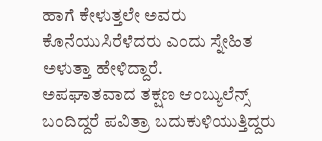ಹಾಗೆ ಕೇಳುತ್ತಲೇ ಅವರು ಕೊನೆಯುಸಿರೆಳೆದರು ಎಂದು ಸ್ನೇಹಿತ ಅಳುತ್ತಾ ಹೇಳಿದ್ದಾರೆ.
ಅಪಘಾತವಾದ ತಕ್ಷಣ ಆಂಬ್ಯುಲೆನ್ಸ್ ಬಂದಿದ್ದರೆ ಪವಿತ್ರಾ ಬದುಕುಳಿಯುತ್ತಿದ್ದರು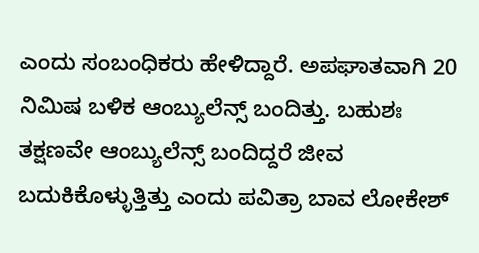ಎಂದು ಸಂಬಂಧಿಕರು ಹೇಳಿದ್ದಾರೆ. ಅಪಘಾತವಾಗಿ 20 ನಿಮಿಷ ಬಳಿಕ ಆಂಬ್ಯುಲೆನ್ಸ್ ಬಂದಿತ್ತು. ಬಹುಶಃ ತಕ್ಷಣವೇ ಆಂಬ್ಯುಲೆನ್ಸ್ ಬಂದಿದ್ದರೆ ಜೀವ ಬದುಕಿಕೊಳ್ಳುತ್ತಿತ್ತು ಎಂದು ಪವಿತ್ರಾ ಬಾವ ಲೋಕೇಶ್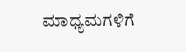ಮಾಧ್ಯಮಗಳಿಗೆ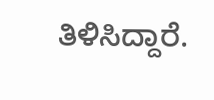ತಿಳಿಸಿದ್ದಾರೆ.